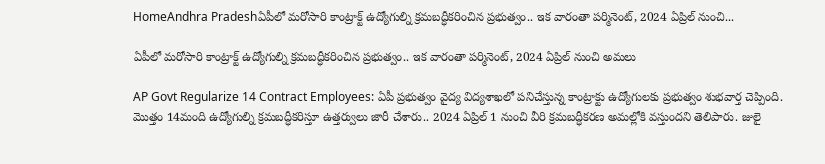HomeAndhra Pradeshఏపీలో మరోసారి కాంట్రాక్ట్ ఉద్యోగుల్ని క్రమబద్ధీకరించిన ప్రభుత్వం.. ఇక వారంతా పర్మినెంట్, 2024 ఏప్రిల్ నుంచి...

ఏపీలో మరోసారి కాంట్రాక్ట్ ఉద్యోగుల్ని క్రమబద్ధీకరించిన ప్రభుత్వం.. ఇక వారంతా పర్మినెంట్, 2024 ఏప్రిల్ నుంచి అమలు

AP Govt Regularize 14 Contract Employees: ఏపీ ప్రభుత్వం వైద్య విద్యశాఖలో పనిచేస్తున్న కాంట్రాక్టు ఉద్యోగులకు ప్రభుత్వం శుభవార్త చెప్పింది. మొత్తం 14మంది ఉద్యోగుల్ని క్రమబద్ధీకరిస్తూ ఉత్తర్వులు జారీ చేశారు.. 2024 ఏప్రిల్ 1 నుంచి వీరి క్రమబద్ధీకరణ అమల్లోకి వస్తుందని తెలిపారు. జులై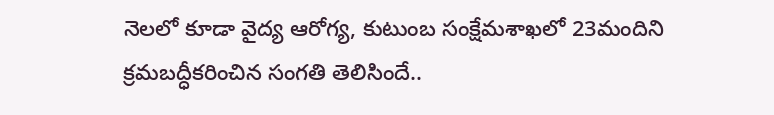నెలలో కూడా వైద్య ఆరోగ్య, కుటుంబ సంక్షేమశాఖలో 23మందిని క్రమబద్ధీకరించిన సంగతి తెలిసిందే..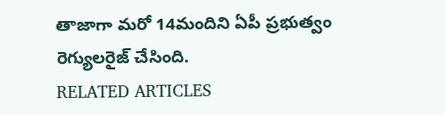తాజాగా మరో 14మందిని ఏపీ ప్రభుత్వం రెగ్యులరైజ్ చేసింది.
RELATED ARTICLES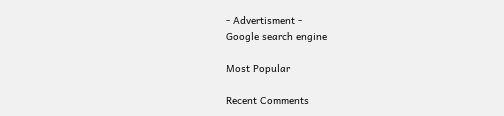- Advertisment -
Google search engine

Most Popular

Recent Comments